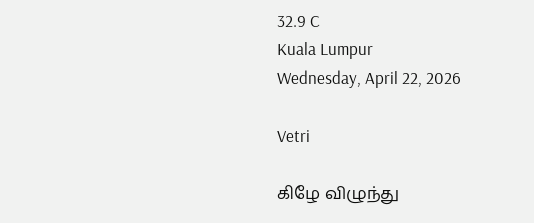32.9 C
Kuala Lumpur
Wednesday, April 22, 2026

Vetri

கிழே விழுந்து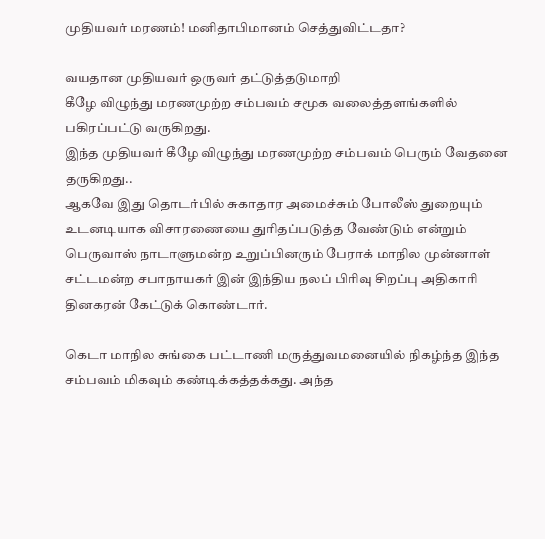முதியவர் மரணம்! மனிதாபிமானம் செத்துவிட்டதா?

வயதான முதியவர் ஒருவர் தட்டுத்தடுமாறி
கீழே விழுந்து மரணமுற்ற சம்பவம் சமூக வலைத்தளங்களில் பகிரப்பட்டு வருகிறது.
இந்த முதியவர் கீழே விழுந்து மரணமுற்ற சம்பவம் பெரும் வேதனை தருகிறது..
ஆகவே இது தொடர்பில் சுகாதார அமைச்சும் போலீஸ் துறையும் உடனடியாக விசாரணையை துரிதப்படுத்த வேண்டும் என்றும்
பெருவாஸ் நாடாளுமன்ற உறுப்பினரும் பேராக் மாநில முன்னாள் சட்டமன்ற சபாநாயகர் இன் இந்திய நலப் பிரிவு சிறப்பு அதிகாரி தினகரன் கேட்டுக் கொண்டார்.

கெடா மாநில சுங்கை பட்டாணி மருத்துவமனையில் நிகழ்ந்த இந்த சம்பவம் மிகவும் கண்டிக்கத்தக்கது. அந்த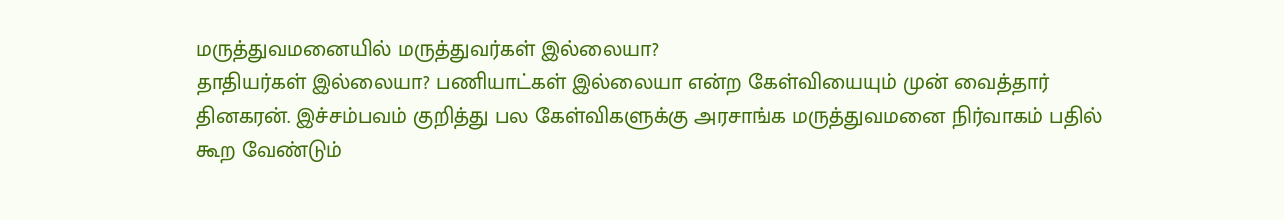மருத்துவமனையில் மருத்துவர்கள் இல்லையா?
தாதியர்கள் இல்லையா? பணியாட்கள் இல்லையா என்ற கேள்வியையும் முன் வைத்தார் தினகரன். இச்சம்பவம் குறித்து பல கேள்விகளுக்கு அரசாங்க மருத்துவமனை நிர்வாகம் பதில் கூற வேண்டும்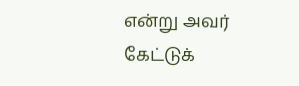என்று அவர் கேட்டுக்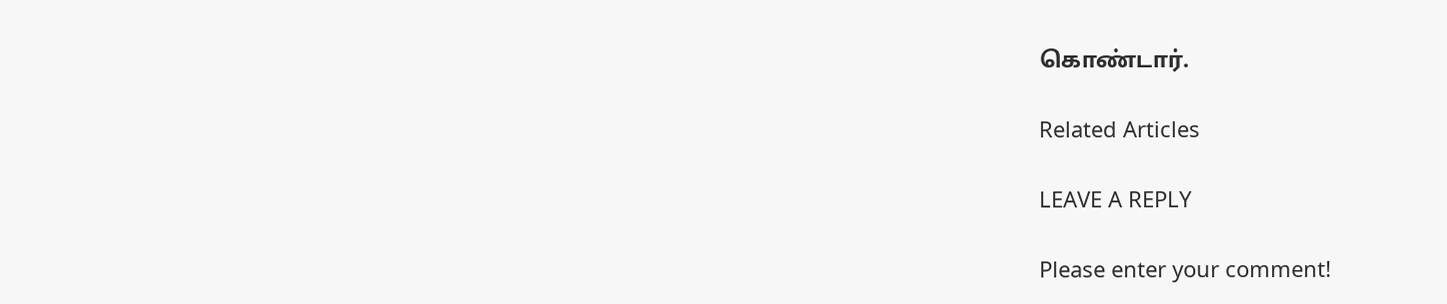கொண்டார்.

Related Articles

LEAVE A REPLY

Please enter your comment!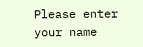Please enter your name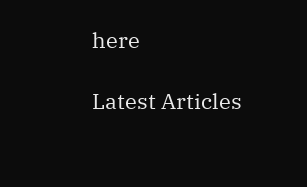here

Latest Articles